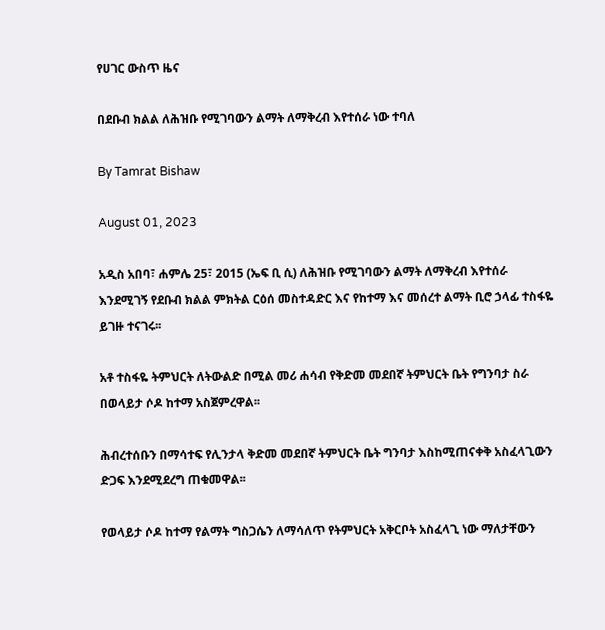የሀገር ውስጥ ዜና

በደቡብ ክልል ለሕዝቡ የሚገባውን ልማት ለማቅረብ እየተሰራ ነው ተባለ

By Tamrat Bishaw

August 01, 2023

አዲስ አበባ፣ ሐምሌ 25፣ 2015 (ኤፍ ቢ ሲ) ለሕዝቡ የሚገባውን ልማት ለማቅረብ እየተሰራ እንደሚገኝ የደቡብ ክልል ምክትል ርዕሰ መስተዳድር እና የከተማ እና መሰረተ ልማት ቢሮ ኃላፊ ተስፋዬ ይገዙ ተናገሩ፡፡

አቶ ተስፋዬ ትምህርት ለትውልድ በሚል መሪ ሐሳብ የቅድመ መደበኛ ትምህርት ቤት የግንባታ ስራ በወላይታ ሶዶ ከተማ አስጀምረዋል፡፡

ሕብረተሰቡን በማሳተፍ የሊንታላ ቅድመ መደበኛ ትምህርት ቤት ግንባታ እስከሚጠናቀቅ አስፈላጊውን ድጋፍ እንደሚደረግ ጠቁመዋል፡፡

የወላይታ ሶዶ ከተማ የልማት ግስጋሴን ለማሳለጥ የትምህርት አቅርቦት አስፈላጊ ነው ማለታቸውን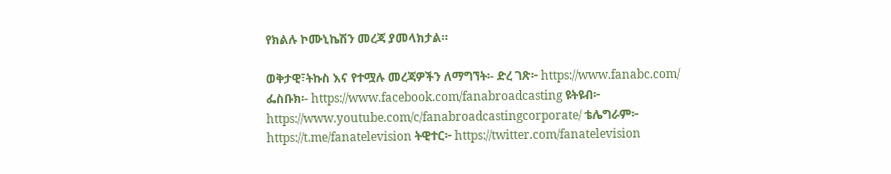የክልሉ ኮሙኒኬሽን መረጃ ያመላክታል።

ወቅታዊ፣ትኩስ እና የተሟሉ መረጃዎችን ለማግኘት፡- ድረ ገጽ፦ https://www.fanabc.com/ ፌስቡክ፡- https://www.facebook.com/fanabroadcasting ዩትዩብ፦ https://www.youtube.com/c/fanabroadcastingcorporate/ ቴሌግራም፦ https://t.me/fanatelevision ትዊተር፦ https://twitter.com/fanatelevision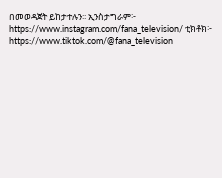በመወዳጀት ይከታተሉን፡፡ ኢንስታግራም፦ https://www.instagram.com/fana_television/ ቲክቶክ፦ https://www.tiktok.com/@fana_television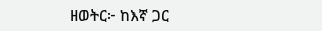ዘወትር፦ ከእኛ ጋር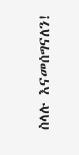ስላሉ እናመሰግናለን!